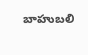బాహుబలి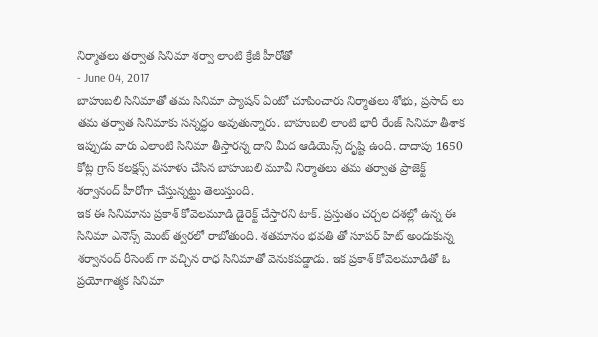నిర్మాతలు తర్వాత సినిమా శర్వా లాంటి క్రేజీ హీరోతో
- June 04, 2017
బాహుబలి సినిమాతో తమ సినిమా ప్యాషన్ ఏంటో చూపించారు నిర్మాతలు శోభు, ప్రసాద్ లు తమ తర్వాత సినిమాకు సన్నద్ధం అవుతున్నారు. బాహుబలి లాంటి భారీ రేంజ్ సినిమా తీశాక ఇప్పుడు వారు ఎలాంటి సినిమా తీస్తారన్న దాని మీద ఆడియెన్స్ దృష్టి ఉంది. దాదాపు 1650 కోట్ల గ్రాస్ కలక్షన్స్ వసూళు చేసిన బాహుబలి మూవీ నిర్మాతలు తమ తర్వాత ప్రాజెక్ట్ శర్వానంద్ హీరోగా చేస్తున్నట్టు తెలుస్తుంది.
ఇక ఈ సినిమాను ప్రకాశ్ కోవెలమూడి డైరెక్ట్ చేస్తారని టాక్. ప్రస్తుతం చర్చల దశల్లో ఉన్న ఈ సినిమా ఎనౌన్స్ మెంట్ త్వరలో రాబోతుంది. శతమానం భవతి తో సూపర్ హిట్ అందుకున్న శర్వానంద్ రీసెంట్ గా వచ్చిన రాధ సినిమాతో వెనుకపడ్డాడు. ఇక ప్రకాశ్ కోవెలమూడితో ఓ ప్రయోగాత్మక సినిమా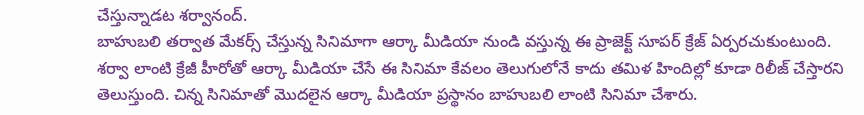చేస్తున్నాడట శర్వానంద్.
బాహుబలి తర్వాత మేకర్స్ చేస్తున్న సినిమాగా ఆర్కా మీడియా నుండి వస్తున్న ఈ ప్రాజెక్ట్ సూపర్ క్రేజ్ ఏర్పరచుకుంటుంది. శర్వా లాంటి క్రేజీ హీరోతో ఆర్కా మీడియా చేసే ఈ సినిమా కేవలం తెలుగులోనే కాదు తమిళ హిందిల్లో కూడా రిలీజ్ చేస్తారని తెలుస్తుంది. చిన్న సినిమాతో మొదలైన ఆర్కా మీడియా ప్రస్థానం బాహుబలి లాంటి సినిమా చేశారు.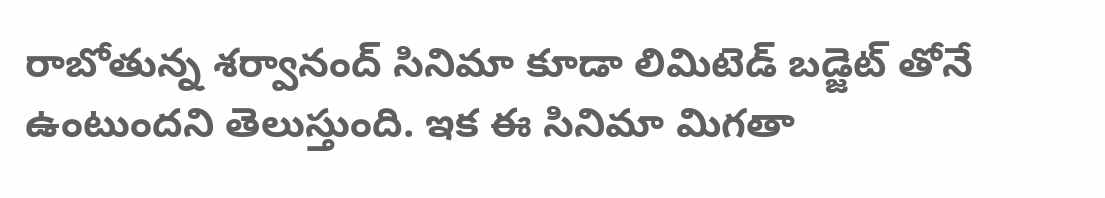రాబోతున్న శర్వానంద్ సినిమా కూడా లిమిటెడ్ బడ్జెట్ తోనే ఉంటుందని తెలుస్తుంది. ఇక ఈ సినిమా మిగతా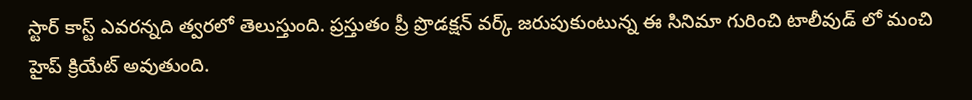స్టార్ కాస్ట్ ఎవరన్నది త్వరలో తెలుస్తుంది. ప్రస్తుతం ప్రీ ప్రొడక్షన్ వర్క్ జరుపుకుంటున్న ఈ సినిమా గురించి టాలీవుడ్ లో మంచి హైప్ క్రియేట్ అవుతుంది.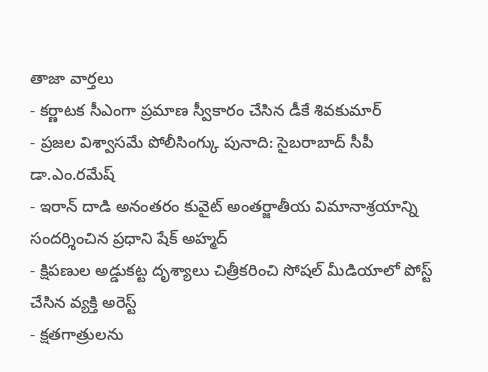తాజా వార్తలు
- కర్ణాటక సీఎంగా ప్రమాణ స్వీకారం చేసిన డీకే శివకుమార్
- ప్రజల విశ్వాసమే పోలీసింగ్కు పునాది: సైబరాబాద్ సీపీ డా.ఎం.రమేష్
- ఇరాన్ దాడి అనంతరం కువైట్ అంతర్జాతీయ విమానాశ్రయాన్ని సందర్శించిన ప్రధాని షేక్ అహ్మద్
- క్షిపణుల అడ్డుకట్ట దృశ్యాలు చిత్రీకరించి సోషల్ మీడియాలో పోస్ట్ చేసిన వ్యక్తి అరెస్ట్
- క్షతగాత్రులను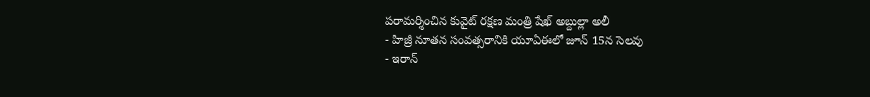పరామర్శించిన కువైట్ రక్షణ మంత్రి షేఖ్ అబ్దుల్లా అలీ
- హిజ్రీ నూతన సంవత్సరానికి యూఏఈలో జూన్ 15న సెలవు
- ఇరాన్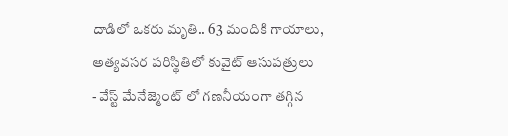దాడిలో ఒకరు మృతి.. 63 మందికి గాయాలు, అత్యవసర పరిస్థితిలో కువైట్ ఆసుపత్రులు
- వేస్ట్ మేనేజ్మెంట్ లో గణనీయంగా తగ్గిన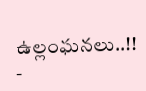ఉల్లంఘనలు..!!
-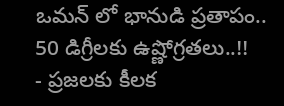ఒమన్ లో భానుడి ప్రతాపం.. 50 డిగ్రీలకు ఉష్ణోగ్రతలు..!!
- ప్రజలకు కీలక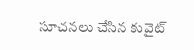సూచనలు చేసిన కువైట్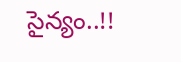సైన్యం..!!